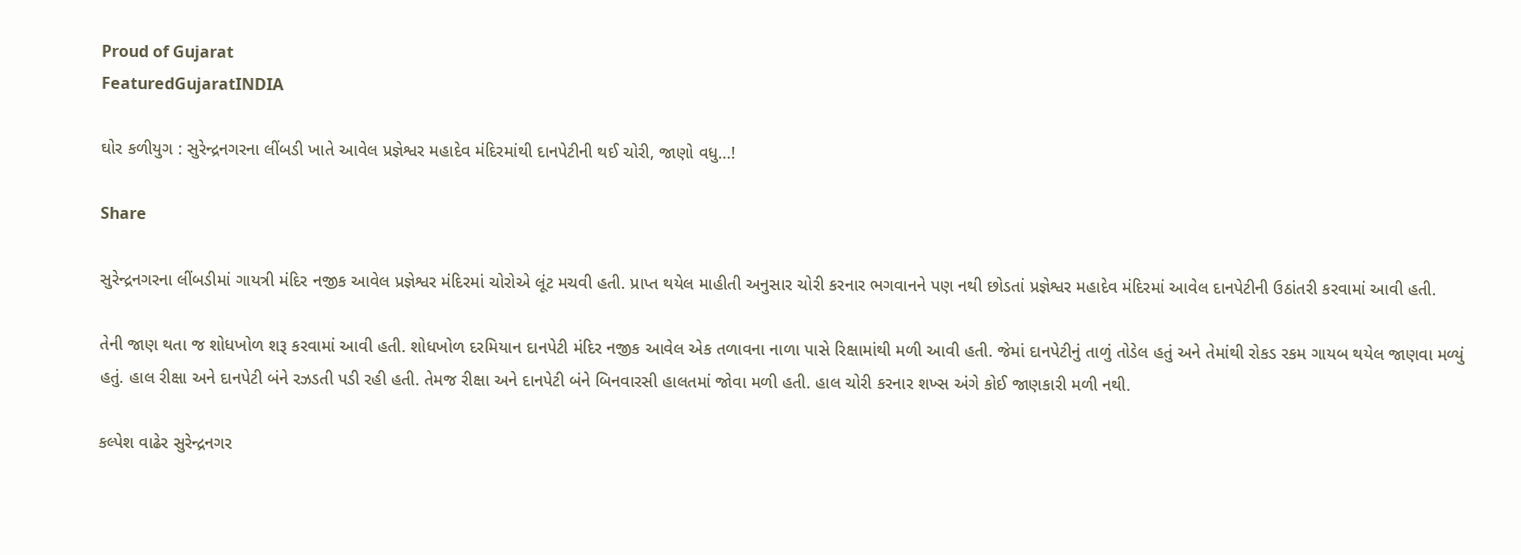Proud of Gujarat
FeaturedGujaratINDIA

ઘોર કળીયુગ : સુરેન્દ્રનગરના લીંબડી ખાતે આવેલ પ્રજ્ઞેશ્વર મહાદેવ મંદિરમાંથી દાનપેટીની થઈ ચોરી, જાણો વધુ…!

Share

સુરેન્દ્રનગરના લીંબડીમાં ગાયત્રી મંદિર નજીક આવેલ પ્રજ્ઞેશ્વર મંદિરમાં ચોરોએ લૂંટ મચવી હતી. પ્રાપ્ત થયેલ માહીતી અનુસાર ચોરી કરનાર ભગવાનને પણ નથી છોડતાં પ્રજ્ઞેશ્વર મહાદેવ મંદિરમાં આવેલ દાનપેટીની ઉઠાંતરી કરવામાં આવી હતી.

તેની જાણ થતા જ શોધખોળ શરૂ કરવામાં આવી હતી. શોધખોળ દરમિયાન દાનપેટી મંદિર નજીક આવેલ એક તળાવના નાળા પાસે રિક્ષામાંથી મળી આવી હતી. જેમાં દાનપેટીનું તાળું તોડેલ હતું અને તેમાંથી રોકડ રકમ ગાયબ થયેલ જાણવા મળ્યું હતું. હાલ રીક્ષા અને દાનપેટી બંને રઝડતી પડી રહી હતી. તેમજ રીક્ષા અને દાનપેટી બંને બિનવારસી હાલતમાં જોવા મળી હતી. હાલ ચોરી કરનાર શખ્સ અંગે કોઈ જાણકારી મળી નથી.

કલ્પેશ વાઢેર સુરેન્દ્રનગર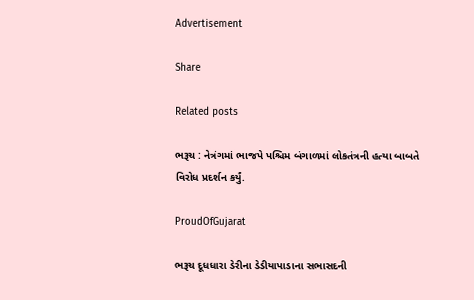Advertisement

Share

Related posts

ભરૂચ : નેત્રંગમાં ભાજપે પશ્ચિમ બંગાળમાં લોકતંત્રની હત્યા બાબતે વિરોધ પ્રદર્શન કર્યું.

ProudOfGujarat

ભરૂચ દૂધધારા ડેરીના ડેડીયાપાડાના સભાસદની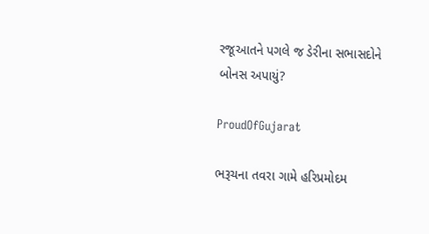રજૂઆતને પગલે જ ડેરીના સભાસદોને બોનસ અપાયું?

ProudOfGujarat

ભરૂચના તવરા ગામે હરિપ્રમોદમ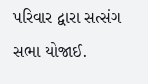પરિવાર દ્વારા સત્સંગ સભા યોજાઈ.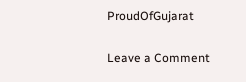ProudOfGujarat

Leave a Comment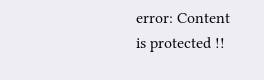error: Content is protected !!